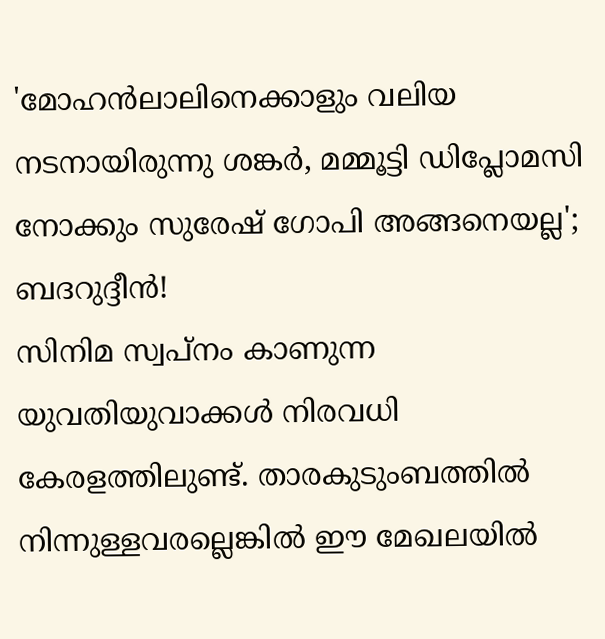'മോഹൻലാലിനെക്കാളും വലിയ നടനായിരുന്നു ശങ്കർ, മമ്മൂട്ടി ഡിപ്ലോമസി നോക്കും സുരേഷ് ഗോപി അങ്ങനെയല്ല'; ബദറുദ്ദീൻ!
സിനിമ സ്വപ്നം കാണുന്ന യുവതിയുവാക്കൾ നിരവധി കേരളത്തിലുണ്ട്. താരകുടുംബത്തിൽ നിന്നുള്ളവരല്ലെങ്കിൽ ഈ മേഖലയിൽ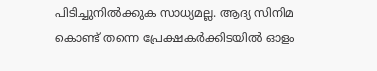പിടിച്ചുനിൽക്കുക സാധ്യമല്ല. ആദ്യ സിനിമ കൊണ്ട് തന്നെ പ്രേക്ഷകർക്കിടയിൽ ഓളം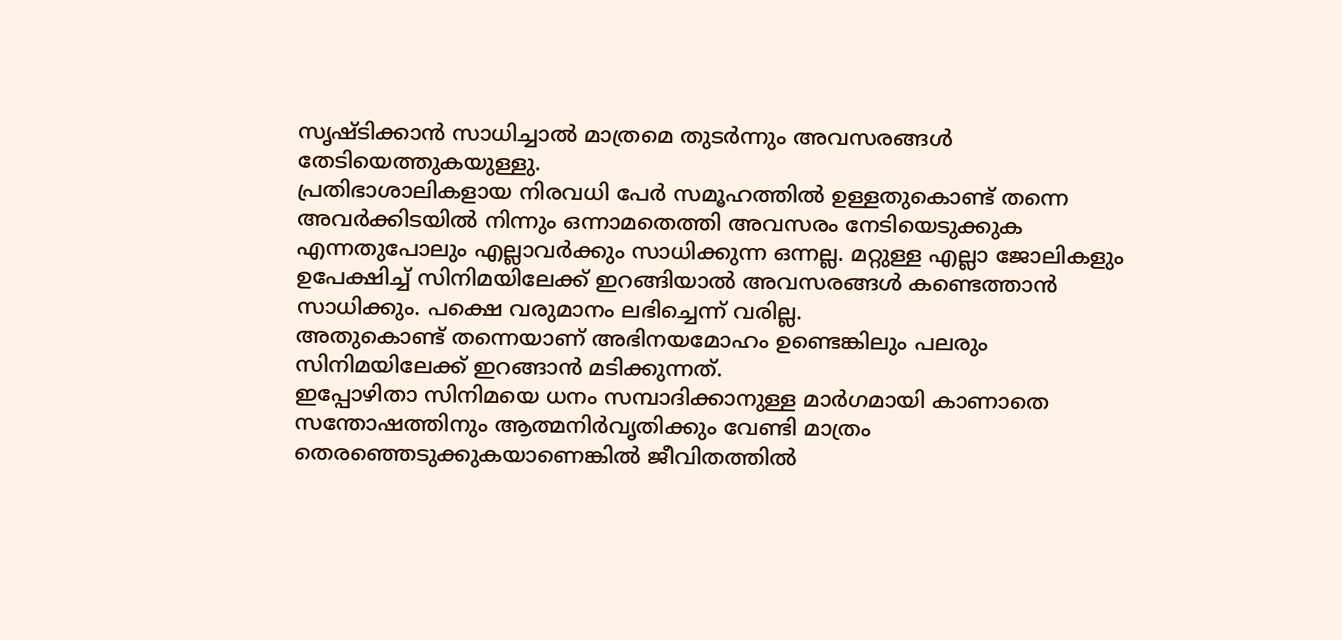സൃഷ്ടിക്കാൻ സാധിച്ചാൽ മാത്രമെ തുടർന്നും അവസരങ്ങൾ തേടിയെത്തുകയുള്ളു.
പ്രതിഭാശാലികളായ നിരവധി പേർ സമൂഹത്തിൽ ഉള്ളതുകൊണ്ട് തന്നെ അവർക്കിടയിൽ നിന്നും ഒന്നാമതെത്തി അവസരം നേടിയെടുക്കുക എന്നതുപോലും എല്ലാവർക്കും സാധിക്കുന്ന ഒന്നല്ല. മറ്റുള്ള എല്ലാ ജോലികളും ഉപേക്ഷിച്ച് സിനിമയിലേക്ക് ഇറങ്ങിയാൽ അവസരങ്ങൾ കണ്ടെത്താൻ സാധിക്കും. പക്ഷെ വരുമാനം ലഭിച്ചെന്ന് വരില്ല.
അതുകൊണ്ട് തന്നെയാണ് അഭിനയമോഹം ഉണ്ടെങ്കിലും പലരും സിനിമയിലേക്ക് ഇറങ്ങാൻ മടിക്കുന്നത്.
ഇപ്പോഴിതാ സിനിമയെ ധനം സമ്പാദിക്കാനുള്ള മാർഗമായി കാണാതെ സന്തോഷത്തിനും ആത്മനിർവൃതിക്കും വേണ്ടി മാത്രം തെരഞ്ഞെടുക്കുകയാണെങ്കിൽ ജീവിതത്തിൽ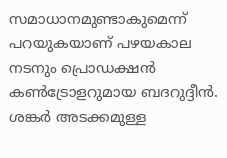സമാധാനമുണ്ടാകുമെന്ന് പറയുകയാണ് പഴയകാല നടനും പ്രൊഡക്ഷൻ കൺട്രോളറുമായ ബദറുദ്ദീൻ. ശങ്കർ അടക്കമുള്ള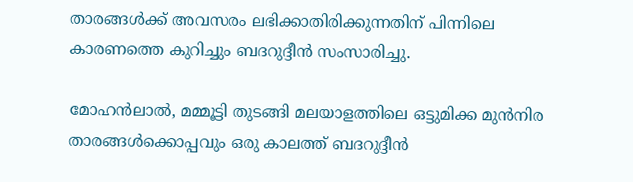താരങ്ങൾക്ക് അവസരം ലഭിക്കാതിരിക്കുന്നതിന് പിന്നിലെ കാരണത്തെ കുറിച്ചും ബദറുദ്ദീൻ സംസാരിച്ചു.

മോഹൻലാൽ, മമ്മൂട്ടി തുടങ്ങി മലയാളത്തിലെ ഒട്ടുമിക്ക മുൻനിര താരങ്ങൾക്കൊപ്പവും ഒരു കാലത്ത് ബദറുദ്ദീൻ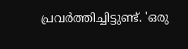പ്രവർത്തിച്ചിട്ടുണ്ട്. 'ഒരു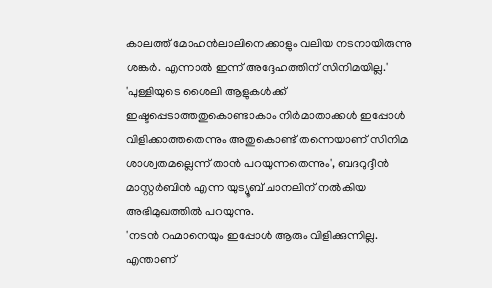കാലത്ത് മോഹൻലാലിനെക്കാളും വലിയ നടനായിരുന്നു ശങ്കർ. എന്നാൽ ഇന്ന് അദ്ദേഹത്തിന് സിനിമയില്ല.'
'പുള്ളിയുടെ ശൈലി ആളുകൾക്ക് ഇഷ്ടപ്പെടാത്തതുകൊണ്ടാകാം നിർമാതാക്കൾ ഇപ്പോൾ വിളിക്കാത്തതെന്നും അതുകൊണ്ട് തന്നെയാണ് സിനിമ ശാശ്വതമല്ലെന്ന് താൻ പറയുന്നതെന്നും', ബദറുദ്ദീൻ മാസ്റ്റർബിൻ എന്ന യുട്യൂബ് ചാനലിന് നൽകിയ അഭിമുഖത്തിൽ പറയുന്നു.
'നടൻ റഹ്മാനെയും ഇപ്പോൾ ആരും വിളിക്കുന്നില്ല. എന്താണ്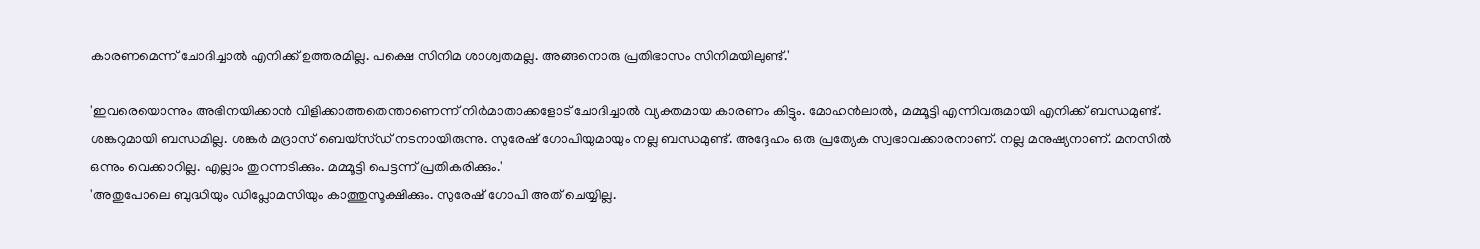കാരണമെന്ന് ചോദിച്ചാൽ എനിക്ക് ഉത്തരമില്ല. പക്ഷെ സിനിമ ശാശ്വതമല്ല. അങ്ങനൊരു പ്രതിഭാസം സിനിമയിലുണ്ട്.'

'ഇവരെയൊന്നും അഭിനയിക്കാൻ വിളിക്കാത്തതെന്താണെന്ന് നിർമാതാക്കളോട് ചോദിച്ചാൽ വ്യക്തമായ കാരണം കിട്ടും. മോഹൻലാൽ, മമ്മൂട്ടി എന്നിവരുമായി എനിക്ക് ബന്ധമുണ്ട്. ശങ്കറുമായി ബന്ധമില്ല. ശങ്കർ മദ്രാസ് ബെയ്സ്ഡ് നടനായിരുന്നു. സുരേഷ് ഗോപിയുമായും നല്ല ബന്ധമുണ്ട്. അദ്ദേഹം ഒരു പ്രത്യേക സ്വഭാവക്കാരനാണ്. നല്ല മനുഷ്യനാണ്. മനസിൽ ഒന്നും വെക്കാറില്ല. എല്ലാം തുറന്നടിക്കും. മമ്മൂട്ടി പെട്ടന്ന് പ്രതികരിക്കും.'
'അതുപോലെ ബുദ്ധിയും ഡിപ്ലോമസിയും കാത്തുസൂക്ഷിക്കും. സുരേഷ് ഗോപി അത് ചെയ്യില്ല.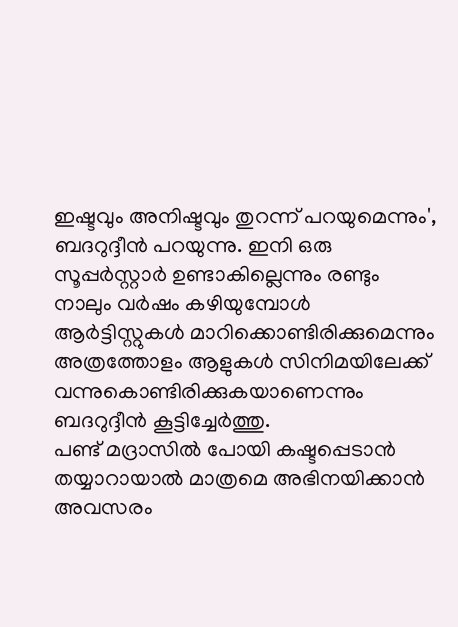ഇഷ്ടവും അനിഷ്ടവും തുറന്ന് പറയുമെന്നും', ബദറുദ്ദീൻ പറയുന്നു. ഇനി ഒരു സൂപ്പർസ്റ്റാർ ഉണ്ടാകില്ലെന്നും രണ്ടും നാലും വർഷം കഴിയുമ്പോൾ ആർട്ടിസ്റ്റുകൾ മാറിക്കൊണ്ടിരിക്കുമെന്നും അത്രത്തോളം ആളുകൾ സിനിമയിലേക്ക് വന്നുകൊണ്ടിരിക്കുകയാണെന്നും ബദറുദ്ദീൻ കൂട്ടിച്ചേർത്തു.
പണ്ട് മദ്രാസിൽ പോയി കഷ്ടപ്പെടാൻ തയ്യാറായാൽ മാത്രമെ അഭിനയിക്കാൻ അവസരം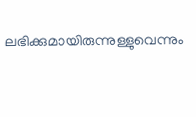ലഭിക്കുമായിരുന്നുള്ളുവെന്നും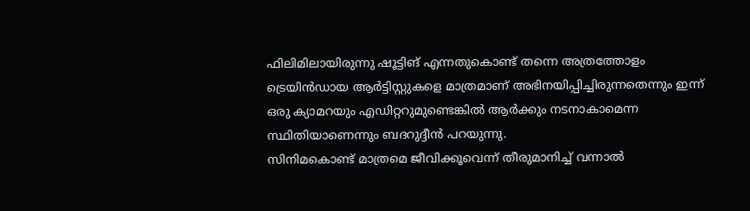ഫിലിമിലായിരുന്നു ഷൂട്ടിങ് എന്നതുകൊണ്ട് തന്നെ അത്രത്തോളം ട്രെയിൻഡായ ആർട്ടിസ്റ്റുകളെ മാത്രമാണ് അഭിനയിപ്പിച്ചിരുന്നതെന്നും ഇന്ന് ഒരു ക്യാമറയും എഡിറ്ററുമുണ്ടെങ്കിൽ ആർക്കും നടനാകാമെന്ന സ്ഥിതിയാണെന്നും ബദറുദ്ദീൻ പറയുന്നു.
സിനിമകൊണ്ട് മാത്രമെ ജീവിക്കൂവെന്ന് തീരുമാനിച്ച് വന്നാൽ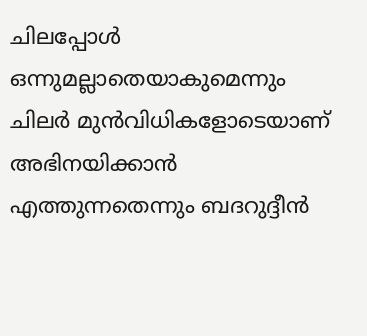ചിലപ്പോൾ ഒന്നുമല്ലാതെയാകുമെന്നും ചിലർ മുൻവിധികളോടെയാണ് അഭിനയിക്കാൻ എത്തുന്നതെന്നും ബദറുദ്ദീൻ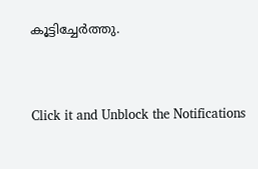കൂട്ടിച്ചേർത്തു.


Click it and Unblock the Notifications